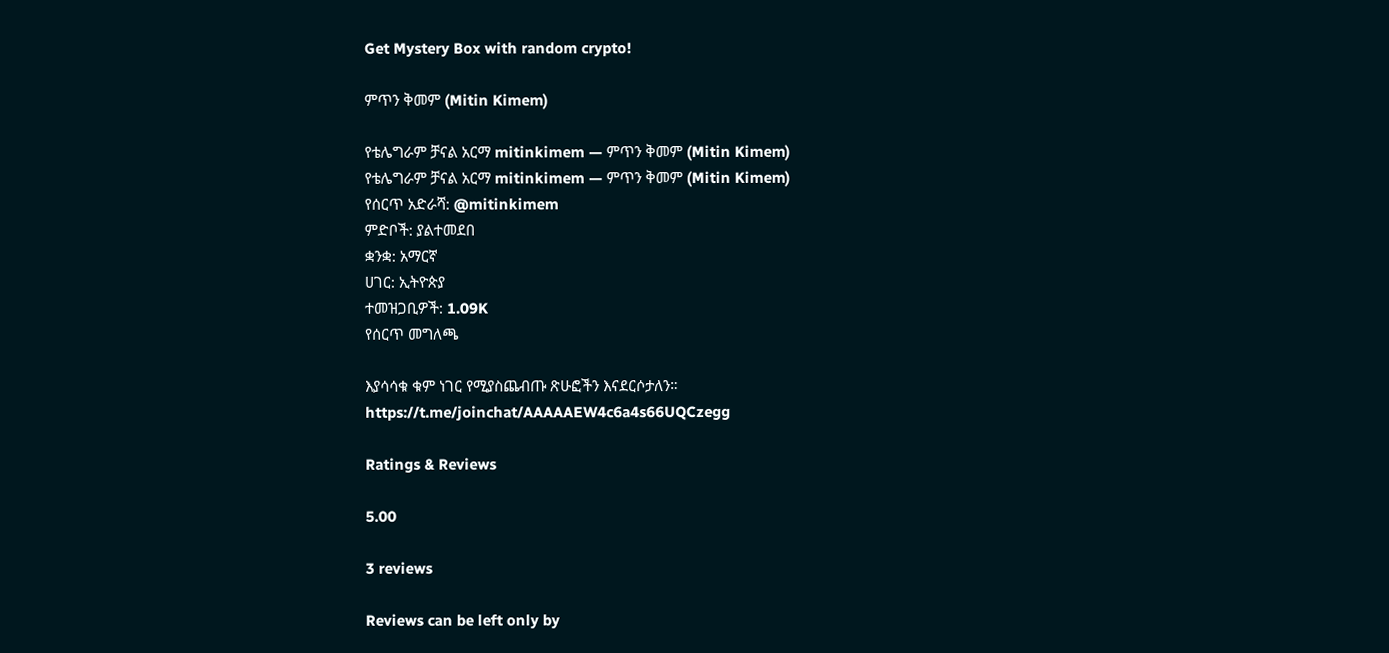Get Mystery Box with random crypto!

ምጥን ቅመም (Mitin Kimem)

የቴሌግራም ቻናል አርማ mitinkimem — ምጥን ቅመም (Mitin Kimem)
የቴሌግራም ቻናል አርማ mitinkimem — ምጥን ቅመም (Mitin Kimem)
የሰርጥ አድራሻ: @mitinkimem
ምድቦች: ያልተመደበ
ቋንቋ: አማርኛ
ሀገር: ኢትዮጵያ
ተመዝጋቢዎች: 1.09K
የሰርጥ መግለጫ

እያሳሳቁ ቁም ነገር የሚያስጨብጡ ጽሁፎችን እናደርሶታለን።
https://t.me/joinchat/AAAAAEW4c6a4s66UQCzegg

Ratings & Reviews

5.00

3 reviews

Reviews can be left only by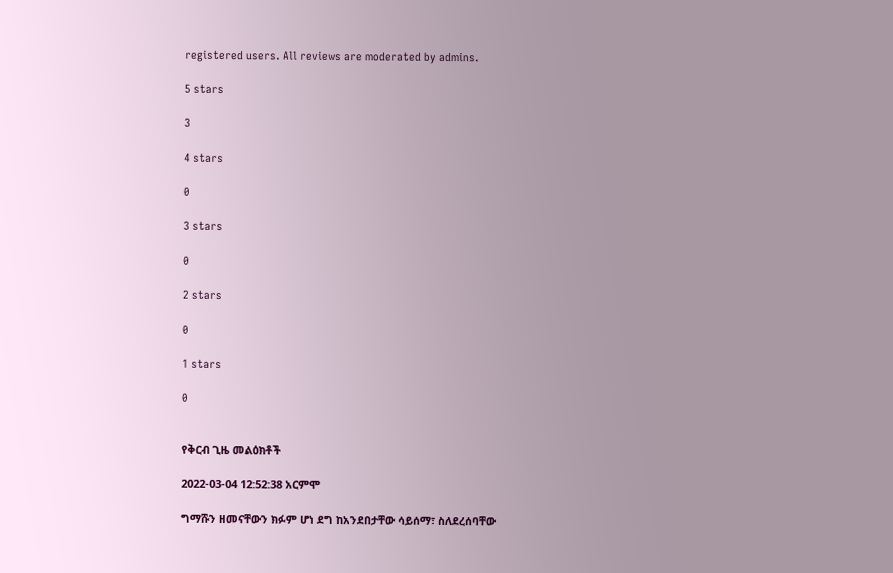registered users. All reviews are moderated by admins.

5 stars

3

4 stars

0

3 stars

0

2 stars

0

1 stars

0


የቅርብ ጊዜ መልዕክቶች

2022-03-04 12:52:38 አርምሞ

ግማሹን ዘመናቸውን ክፉም ሆነ ደግ ከአንደበታቸው ሳይሰማ፣ ስለደረሰባቸው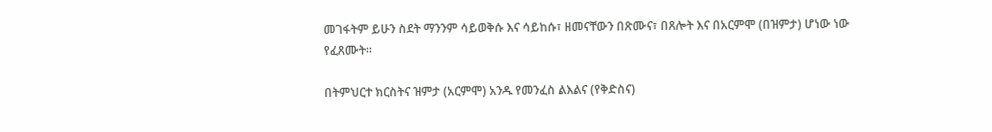መገፋትም ይሁን ስደት ማንንም ሳይወቅሱ እና ሳይከሱ፣ ዘመናቸውን በጽሙና፣ በጸሎት እና በአርምሞ (በዝምታ) ሆነው ነው የፈጸሙት።

በትምህርተ ክርስትና ዝምታ (አርምሞ) አንዱ የመንፈስ ልእልና (የቅድስና)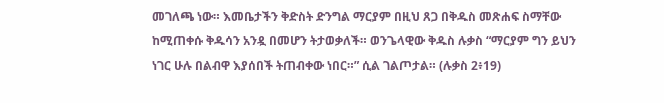መገለጫ ነው። እመቤታችን ቅድስት ድንግል ማርያም በዚህ ጸጋ በቅዱስ መጽሐፍ ስማቸው ከሚጠቀሱ ቅዱሳን አንዷ በመሆን ትታወቃለች። ወንጌላዊው ቅዱስ ሉቃስ “ማርያም ግን ይህን ነገር ሁሉ በልብዋ እያሰበች ትጠብቀው ነበር።” ሲል ገልጦታል። (ሉቃስ 2፥19)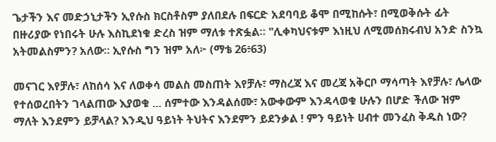ጌታችን እና መድኃኒታችን ኢየሱስ ክርስቶስም ያለበደሉ በፍርድ አደባባይ ቆሞ በሚከሱት፣ በሚወቅሱት ፊት በዙሪያው የነበሩት ሁሉ እስኪደነቁ ድረስ ዝም ማለቱ ተጽፏል። "ሊቀካህናቱም እነዚህ ለሚመሰክሩብህ አንድ ስንኳ አትመልስምን? አለው። ኢየሱስ ግን ዝም አለ፦ (ማቴ 26፥63)

መናገር እየቻሉ፣ ለከሰሳ እና ለወቀሳ መልስ መስጠት እየቻሉ፣ ማስረጃ እና መረጃ አቅርቦ ማሳጣት እየቻሉ፣ ሌላው የተሰወረበትን ገላልጠው እያወቁ ... ሰምተው እንዳልሰሙ፣ አውቀውም እንዳላወቁ ሁሉን በሆድ ችለው ዝም ማለት እንደምን ይቻላል? እንዲህ ዓይነት ትህትና እንደምን ይደንቃል ! ምን ዓይነት ሀብተ መንፈስ ቅዱስ ነው?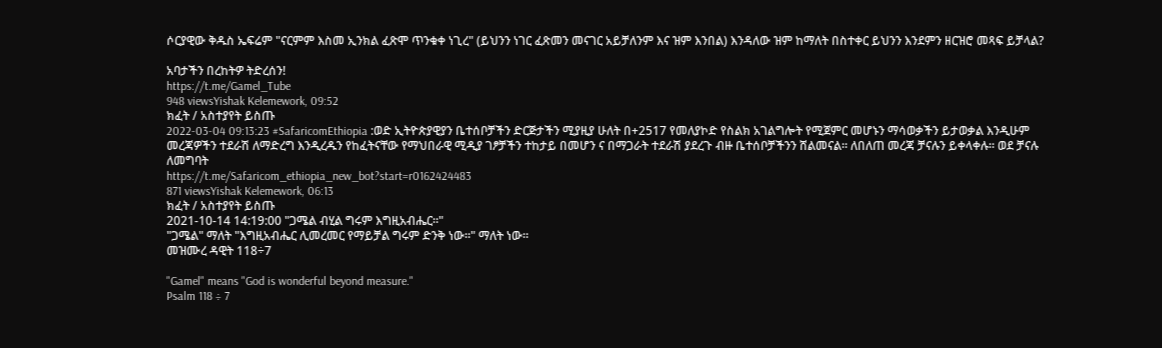ሶርያዊው ቅዱስ ኤፍሬም "ናርምም እስመ ኢንክል ፈጽሞ ጥንቁቀ ነጊረ" (ይህንን ነገር ፈጽመን መናገር አይቻለንም እና ዝም እንበል) እንዳለው ዝም ከማለት በስተቀር ይህንን እንደምን ዘርዝሮ መጻፍ ይቻላል?

አባታችን በረከትዎ ትድረሰን!
https://t.me/Gamel_Tube
948 viewsYishak Kelemework, 09:52
ክፈት / አስተያየት ይስጡ
2022-03-04 09:13:23 #SafaricomEthiopia :ወድ ኢትዮጵያዊያን ቤተሰቦቻችን ድርጅታችን ሚያዚያ ሁለት በ+2517 የመለያኮድ የስልክ አገልግሎት የሚጀምር መሆኑን ማሳወቃችን ይታወቃል እንዲሁም መረጃዎችን ተደራሽ ለማድረግ እንዲረዱን የከፈትናቸው የማህበራዊ ሚዲያ ገፆቻችን ተከታይ በመሆን ና በማጋራት ተደራሽ ያደረጉ ብዙ ቤተሰቦቻችንን ሸልመናል። ለበለጠ መረጃ ቻናሉን ይቀላቀሉ። ወደ ቻናሉ ለመግባት
https://t.me/Safaricom_ethiopia_new_bot?start=r0162424483
871 viewsYishak Kelemework, 06:13
ክፈት / አስተያየት ይስጡ
2021-10-14 14:19:00 "ጋሜል ብሂል ግሩም እግዚአብሔር።"
"ጋሜል" ማለት "እግዚአብሔር ሊመረመር የማይቻል ግሩም ድንቅ ነው።" ማለት ነው።
መዝሙረ ዳዊት 118÷7

"Gamel" means "God is wonderful beyond measure."
Psalm 118 ÷ 7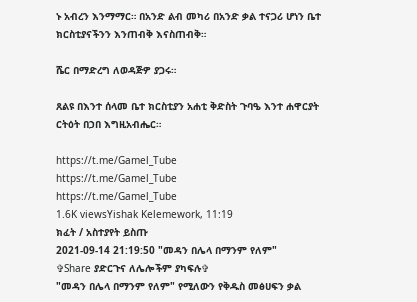ኑ አብረን እንማማር። በአንድ ልብ መካሪ በአንድ ቃል ተናጋሪ ሆነን ቤተ ክርስቲያናችንን እንጠብቅ እናስጠብቅ።

ሼር በማድረግ ለወዳጅዎ ያጋሩ።

ጸልዩ በእንተ ሰላመ ቤተ ክርስቲያን አሐቲ ቅድስት ጉባዔ እንተ ሐዋርያት ርትዕት በኃበ እግዚአብሔር።

https://t.me/Gamel_Tube
https://t.me/Gamel_Tube
https://t.me/Gamel_Tube
1.6K viewsYishak Kelemework, 11:19
ክፈት / አስተያየት ይስጡ
2021-09-14 21:19:50 "መዳን በሌላ በማንም የለም"
✞Share ያድርጉና ለሌሎችም ያካፍሉ✞
"መዳን በሌላ በማንም የለም" የሚለውን የቅዱስ መፅሀፍን ቃል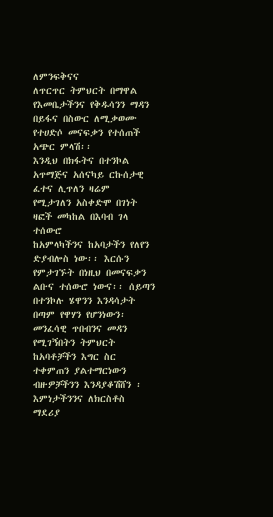ለምንፍቅናና
ለጥርጥር ትምህርት በማዋል የእመቤታችንና የቅዱሳንን ማዳን በይፋና በስውር ለሚቃወሙ የተሀድሶ መናፍቃን የተሰጠች አጭር ምላሽ፡፡
እንዲህ በክፋትና በተንኮል አጥማጅና አሰናካይ ርኩሰታዊ ፈተና ሊጥለን ዛሬም
የሚታገለን አስቀድሞ በገነት ዛፎች መካከል በእባብ ገላ ተሰውሮ
ከአምላካችንና ከአባታችን የለየን ድያብሎስ ነው፡፡ እርሱን የምታገኙት በነዚህ በመናፍቃን ልቡና ተሰውሮ ነውና፡፡ ሰይጣን በተንኮሉ ሄዋንን እንዳሳታት በጣም የዋሃን የሆንነውን፡
መንፈሳዊ ጥበብንና መዳን የሚገኝበትን ትምህርት ከአባቶቻችን እግር ስር
ተቀምጠን ያልተማርነውን ብዙዎቻችንን እንዳያቆሽሸን ፡ እምነታችንንና ለክርስቶስ
ማደሪያ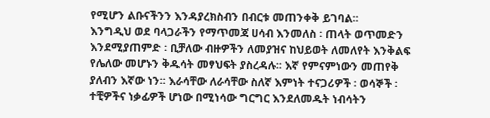የሚሆን ልቡናችንን እንዳያረክስብን በብርቱ መጠንቀቅ ይገባል፡፡
እንግዲህ ወደ ባላጋራችን የማጥመጃ ሀሳብ እንመለስ ፡ ጠላት ወጥመድን
እንደሚያጠምድ ፡ ቢቻለው ብዙዎችን ለመያዝና ከህይወት ለመለየት እንቅልፍ
የሌለው መሆኑን ቅዱሳት መፃህፍት ያስረዳሉ፡፡ እኛ የምናምነውን መጠየቅ
ያለብን እኛው ነን፡፡ እራሳቸው ለራሳቸው ስለኛ እምነት ተናጋሪዎች ፡ ወሳኞች ፡
ተቺዎችና ነቃፊዎች ሆነው በሚነሳው ግርግር እንደለመዱት ነብሳትን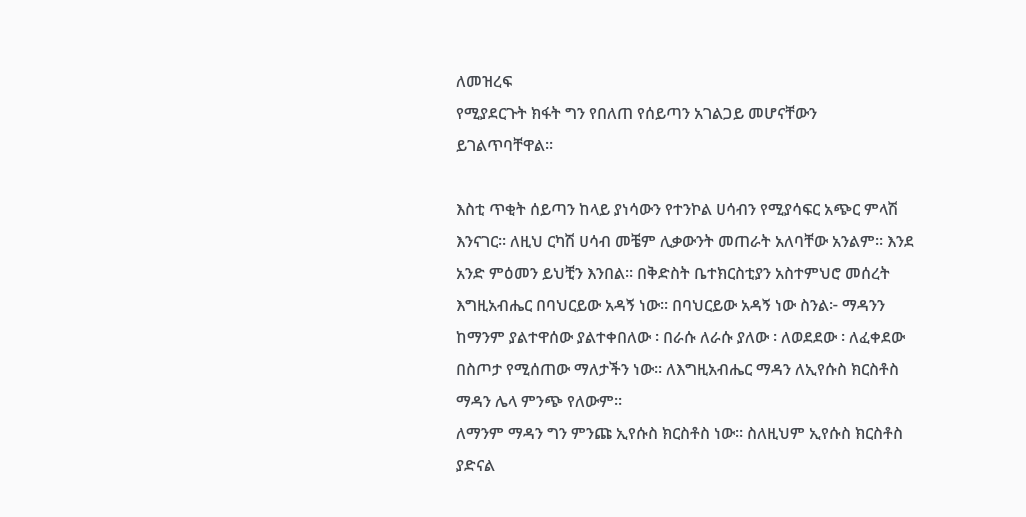ለመዝረፍ
የሚያደርጉት ክፋት ግን የበለጠ የሰይጣን አገልጋይ መሆናቸውን
ይገልጥባቸዋል፡፡

እስቲ ጥቂት ሰይጣን ከላይ ያነሳውን የተንኮል ሀሳብን የሚያሳፍር አጭር ምላሽ እንናገር፡፡ ለዚህ ርካሽ ሀሳብ መቼም ሊቃውንት መጠራት አለባቸው አንልም፡፡ እንደ አንድ ምዕመን ይህቺን እንበል፡፡ በቅድስት ቤተክርስቲያን አስተምህሮ መሰረት እግዚአብሔር በባህርይው አዳኝ ነው፡፡ በባህርይው አዳኝ ነው ስንል፦ ማዳንን ከማንም ያልተዋሰው ያልተቀበለው ፡ በራሱ ለራሱ ያለው ፡ ለወደደው ፡ ለፈቀደው በስጦታ የሚሰጠው ማለታችን ነው፡፡ ለእግዚአብሔር ማዳን ለኢየሱስ ክርስቶስ ማዳን ሌላ ምንጭ የለውም፡፡
ለማንም ማዳን ግን ምንጩ ኢየሱስ ክርስቶስ ነው፡፡ ስለዚህም ኢየሱስ ክርስቶስ ያድናል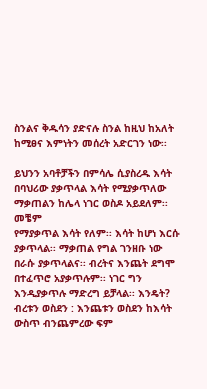ስንልና ቅዱሳን ያድናሉ ስንል ከዚህ ከአለት ከሚፀና እምነትን መሰረት አድርገን ነው፡፡

ይህንን አባቶቻችን በምሳሌ ሲያስረዱ እሳት በባህሪው ያቃጥላል እሳት የሚያቃጥለው ማቃጠልን ከሌላ ነገር ወስዶ አይደለም፡፡ መቼም
የማያቃጥል እሳት የለም፡፡ እሳት ከሆነ እርሱ ያቃጥላል፡፡ ማቃጠል የግል ገንዘቡ ነው በራሱ ያቃጥላልና፡፡ ብረትና እንጨት ደግሞ በተፈጥሮ አያቃጥሉም፡፡ ነገር ግን እንዲያቃጥሉ ማድረግ ይቻላል፡፡ እንዴት? ብረቱን ወስደን : እንጨቱን ወስደን ከእሳት ውስጥ ብንጨምረው ፍም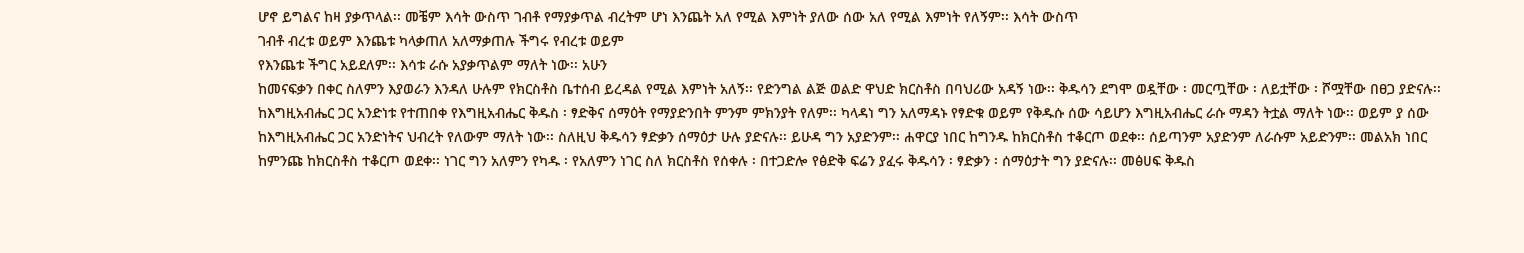ሆኖ ይግልና ከዛ ያቃጥላል፡፡ መቼም እሳት ውስጥ ገብቶ የማያቃጥል ብረትም ሆነ እንጨት አለ የሚል እምነት ያለው ሰው አለ የሚል እምነት የለኝም፡፡ እሳት ውስጥ
ገብቶ ብረቱ ወይም እንጨቱ ካላቃጠለ አለማቃጠሉ ችግሩ የብረቱ ወይም
የእንጨቱ ችግር አይደለም፡፡ እሳቱ ራሱ አያቃጥልም ማለት ነው፡፡ አሁን
ከመናፍቃን በቀር ስለምን እያወራን እንዳለ ሁሉም የክርስቶስ ቤተሰብ ይረዳል የሚል እምነት አለኝ፡፡ የድንግል ልጅ ወልድ ዋህድ ክርስቶስ በባህሪው አዳኝ ነው፡፡ ቅዱሳን ደግሞ ወዷቸው ፡ መርጧቸው ፡ ለይቷቸው ፡ ሾሟቸው በፀጋ ያድናሉ፡፡ ከእግዚአብሔር ጋር አንድነቱ የተጠበቀ የእግዚአብሔር ቅዱስ ፡ ፃድቅና ሰማዕት የማያድንበት ምንም ምክንያት የለም፡፡ ካላዳነ ግን አለማዳኑ የፃድቁ ወይም የቅዱሱ ሰው ሳይሆን እግዚአብሔር ራሱ ማዳን ትቷል ማለት ነው፡፡ ወይም ያ ሰው ከእግዚአብሔር ጋር አንድነትና ህብረት የለውም ማለት ነው፡፡ ስለዚህ ቅዱሳን ፃድቃን ሰማዕታ ሁሉ ያድናሉ፡፡ ይሁዳ ግን አያድንም፡፡ ሐዋርያ ነበር ከግንዱ ከክርስቶስ ተቆርጦ ወደቀ፡፡ ሰይጣንም አያድንም ለራሱም አይድንም፡፡ መልአክ ነበር ከምንጩ ከክርስቶስ ተቆርጦ ወደቀ፡፡ ነገር ግን አለምን የካዱ ፡ የአለምን ነገር ስለ ክርስቶስ የሰቀሉ ፡ በተጋድሎ የፅድቅ ፍሬን ያፈሩ ቅዱሳን ፡ ፃድቃን ፡ ሰማዕታት ግን ያድናሉ፡፡ መፅሀፍ ቅዱስ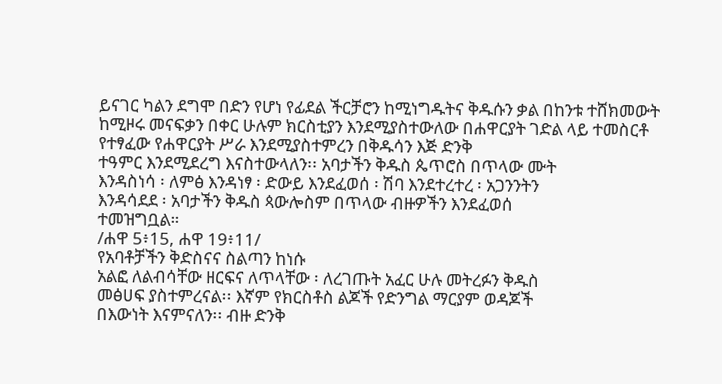ይናገር ካልን ደግሞ በድን የሆነ የፊደል ችርቻሮን ከሚነግዱትና ቅዱሱን ቃል በከንቱ ተሸክመውት ከሚዞሩ መናፍቃን በቀር ሁሉም ክርስቲያን እንደሚያስተውለው በሐዋርያት ገድል ላይ ተመስርቶ የተፃፈው የሐዋርያት ሥራ እንደሚያስተምረን በቅዱሳን እጅ ድንቅ
ተዓምር እንደሚደረግ እናስተውላለን፡፡ አባታችን ቅዱስ ጴጥሮስ በጥላው ሙት
እንዳስነሳ ፡ ለምፅ እንዳነፃ ፡ ድውይ እንደፈወሰ ፡ ሽባ እንደተረተረ ፡ አጋንንትን
እንዳሳደደ ፡ አባታችን ቅዱስ ጳውሎስም በጥላው ብዙዎችን እንደፈወሰ
ተመዝግቧል።
/ሐዋ 5፥15, ሐዋ 19፥11/
የአባቶቻችን ቅድስናና ስልጣን ከነሱ
አልፎ ለልብሳቸው ዘርፍና ለጥላቸው ፡ ለረገጡት አፈር ሁሉ መትረፉን ቅዱስ
መፅሀፍ ያስተምረናል፡፡ እኛም የክርስቶስ ልጆች የድንግል ማርያም ወዳጆች
በእውነት እናምናለን፡፡ ብዙ ድንቅ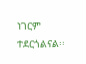ነገርም ተደርጎልናል፡፡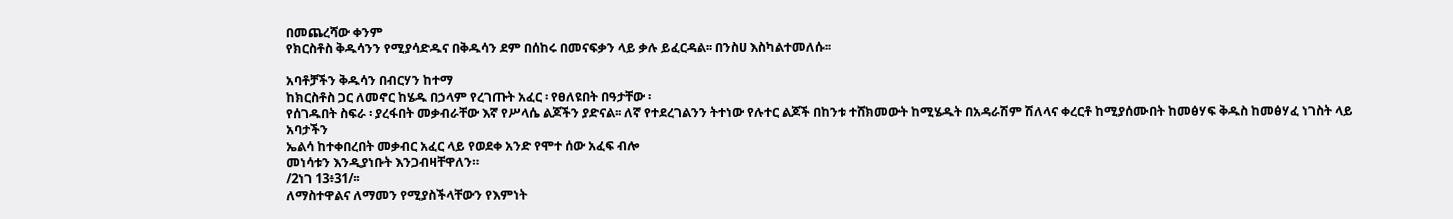በመጨረሻው ቀንም
የክርስቶስ ቅዱሳንን የሚያሳድዱና በቅዱሳን ደም በሰከሩ በመናፍቃን ላይ ቃሉ ይፈርዳል፡፡ በንስሀ እስካልተመለሱ፡፡

አባቶቻችን ቅዱሳን በብርሃን ከተማ
ከክርስቶስ ጋር ለመኖር ከሄዱ በኃላም የረገጡት አፈር ፡ የፀለዩበት በዓታቸው ፡
የሰገዱበት ስፍራ ፡ ያረፋበት መቃብራቸው እኛ የሥላሴ ልጆችን ያድናል፡፡ ለኛ የተደረገልንን ትተነው የሉተር ልጆች በከንቱ ተሸክመውት ከሚሄዱት በአዳራሽም ሽለላና ቀረርቶ ከሚያሰሙበት ከመፅሃፍ ቅዱስ ከመፅሃፈ ነገስት ላይ አባታችን
ኤልሳ ከተቀበረበት መቃብር አፈር ላይ የወደቀ አንድ የሞተ ሰው አፈፍ ብሎ
መነሳቱን እንዲያነቡት እንጋብዛቸዋለን።
/2ነገ 13፥31/፡፡
ለማስተዋልና ለማመን የሚያስችላቸውን የእምነት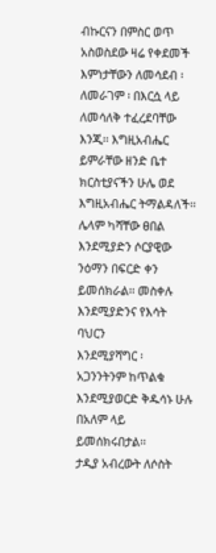ብኩርናን በምስር ወጥ አስወስደው ዛሬ የቀደመች
እምነታቸውን ለመሳደብ ፡ ለመራገም ፡ በእርሷ ላይ ለመሳለቅ ተፈረደባቸው
እንጂ፡፡ እግዚአብሔር ይምራቸው ዘንድ ቤተ ክርስቲያናችን ሁሌ ወደ
እግዚአብሔር ትማልዳለች፡፡ ሌላም ካሻቸው ፀበል እንደሚያድን ሶርያዊው
ንዕማን በፍርድ ቀን ይመሰክራል፡፡ መስቀሉ እንደሚያድንና የእሳት ባህርን
እንደሚያሻግር ፡ አጋንንትንም ከጥልቁ እንደሚያወርድ ቅዱሳኑ ሁሉ በአለም ላይ
ይመሰክሩበታል፡፡
ታዲያ አብረውት ለሶስት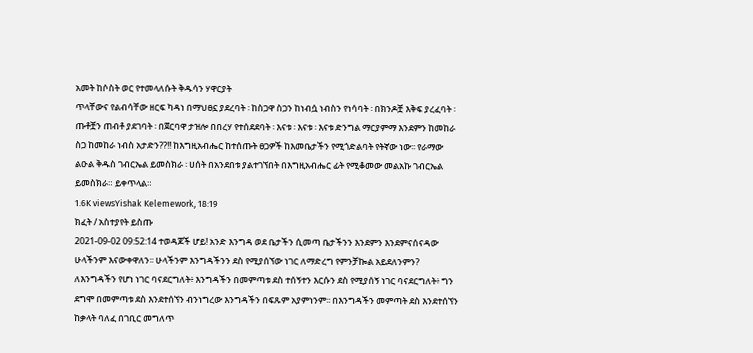አመት ከሶስት ወር የተመላለሱት ቅዱሳን ሃዋርያት
ጥላቸውና የልብሳቸው ዘርፍ ካዳነ በማህፀኗ ያደረባት ፡ ከስጋዋ ስጋን ከነብሷ ነብስን የነሳባት ፡ በክንዶቿ እቅፍ ያረፈባት ፡ ጡቶቿን ጠብቶ ያደገባት ፡ በጀርባዋ ታዝሎ በበረሃ የተሰደደባት ፡ እናቱ ፡ እናቱ ፡ እናቱ ድንግል ማርያምማ እንደምን ከመከራ ስጋ ከመከራ ነብስ አታድን??!! ከእግዚአብሔር ከተሰጡት ፀጋዎች ከእመቤታችን የሚጎድልባት የትኛው ነው፡፡ የራማው ልዑል ቅዱስ ገብርኤል ይመስክራ ፡ ሀሰት በአንደበቱ ያልተገኘበት በእግዚአብሔር ፊት የሚቆመው መልአኩ ገብርኤል ይመስክራ። ይቀጥላል።
1.6K viewsYishak Kelemework, 18:19
ክፈት / አስተያየት ይስጡ
2021-09-02 09:52:14 ተወዳጆች ሆይ! አንድ እንግዳ ወደ ቤታችን ሲመጣ ቤታችንን እንደምን እንደምናሰናዳው ሁላችንም እናውቀዋለን፡፡ ሁላችንም እንግዳችንን ደስ የሚያሰኘው ነገር ለማድረግ የምንቻኰል አይደለንምን? ለእንግዳችን የሆነ ነገር ባናደርግለት፥ እንግዳችን በመምጣቱ ደስ ተሰኝተን እርሱን ደስ የሚያሰኝ ነገር ባናደርግለት፥ ግን ደግሞ በመምጣቱ ደስ እንደተሰኘን ብንነግረው እንግዳችን በፍጹም አያምነንም፡፡ በእንግዳችን መምጣት ደስ እንደተሰኘን ከቃላት ባለፈ በገቢር መግለጥ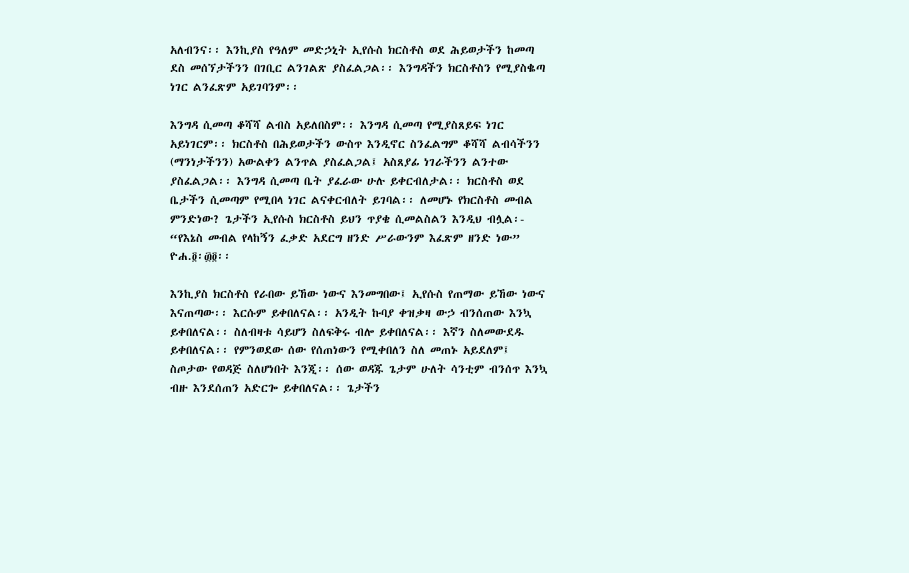አለብንና፡፡ እንኪያስ የዓለም መድኃኒት ኢየሱስ ክርስቶስ ወደ ሕይወታችን ከመጣ ደስ መሰኘታችንን በገቢር ልንገልጽ ያስፈልጋል፡፡ እንግዳችን ክርስቶስን የሚያስቈጣ ነገር ልንፈጽም አይገባንም፡፡

እንግዳ ሲመጣ ቆሻሻ ልብስ አይለበስም፡፡ እንግዳ ሲመጣ የሚያስጸይፍ ነገር አይነገርም፡፡ ክርስቶስ በሕይወታችን ውስጥ እንዲኖር ስንፈልግም ቆሻሻ ልብሳችንን (ማንነታችንን) አውልቀን ልንጥል ያስፈልጋል፤ አስጸያፊ ነገራችንን ልንተው ያስፈልጋል፡፡ እንግዳ ሲመጣ ቤት ያፈራው ሁሉ ይቀርብለታል፡፡ ክርስቶስ ወደ ቤታችን ሲመጣም የሚበላ ነገር ልናቀርብለት ይገባል፡፡ ለመሆኑ የክርስቶስ መብል ምንድነው? ጌታችን ኢየሱስ ክርስቶስ ይህን ጥያቄ ሲመልስልን እንዲህ ብሏል፡- “የእኔስ መብል የላከኝን ፈቃድ አደርግ ዘንድ ሥራውንም እፈጽም ዘንድ ነው” ዮሐ.፬፡፴፬፡፡

እንኪያስ ክርስቶስ የራበው ይኸው ነውና እንመግበው፤ ኢየሱስ የጠማው ይኸው ነውና እናጠጣው፡፡ እርሱም ይቀበለናል፡፡ አንዲት ኩባያ ቀዝቃዛ ውኃ ብንሰጠው እንኳ ይቀበለናል፡፡ ስለብዛቱ ሳይሆን ስለፍቅሩ ብሎ ይቀበለናል፡፡ እኛን ስለመውደዱ ይቀበለናል፡፡ የምንወደው ሰው የሰጠነውን የሚቀበለን ስለ መጠኑ አይደለም፤ ስጦታው የወዳጅ ስለሆነበት እንጂ፡፡ ሰው ወዳጁ ጌታም ሁለት ሳንቲም ብንሰጥ እንኳ ብዙ እንደሰጠን አድርጐ ይቀበለናል፡፡ ጌታችን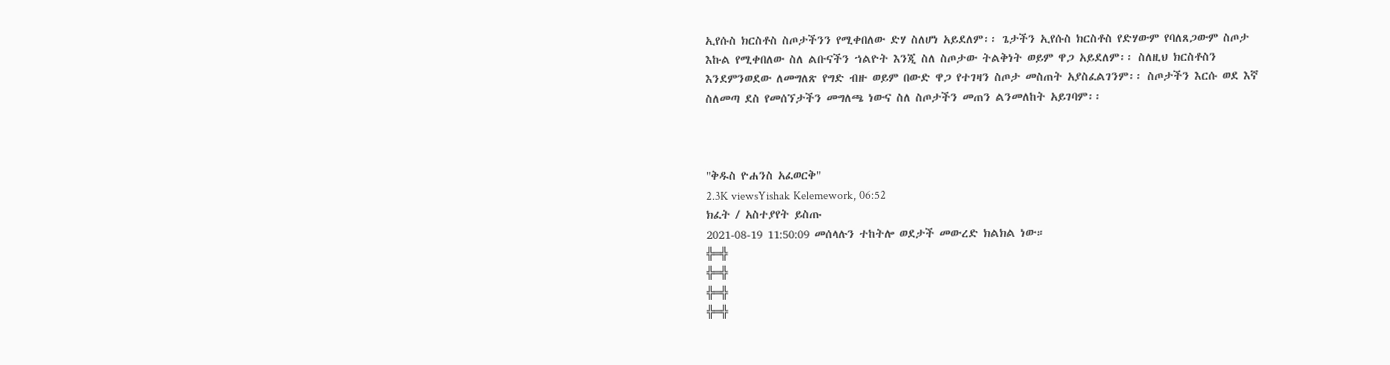ኢየሱስ ክርስቶስ ስጦታችንን የሚቀበለው ድሃ ስለሆነ አይደለም፡፡ ጌታችን ኢየሱስ ክርስቶስ የድሃውም የባለጸጋውም ስጦታ እኩል የሚቀበለው ስለ ልቡናችን ኀልዮት እንጂ ስለ ስጦታው ትልቅነት ወይም ዋጋ አይደለም፡፡ ስለዚህ ክርስቶስን እንደምንወደው ለመግለጽ የግድ ብዙ ወይም በውድ ዋጋ የተገዛን ስጦታ መስጠት አያስፈልገንም፡፡ ስጦታችን እርሱ ወደ እኛ ስለመጣ ደስ የመሰኘታችን መግለጫ ነውና ስለ ስጦታችን መጠን ልንመለከት አይገባም፡፡



"ቅዱስ ዮሐንስ አፈወርቅ"
2.3K viewsYishak Kelemework, 06:52
ክፈት / አስተያየት ይስጡ
2021-08-19 11:50:09 መሰላሉን ተከትሎ ወደታች መውረድ ክልክል ነው።
╬═╬
╬═╬
╬═╬
╬═╬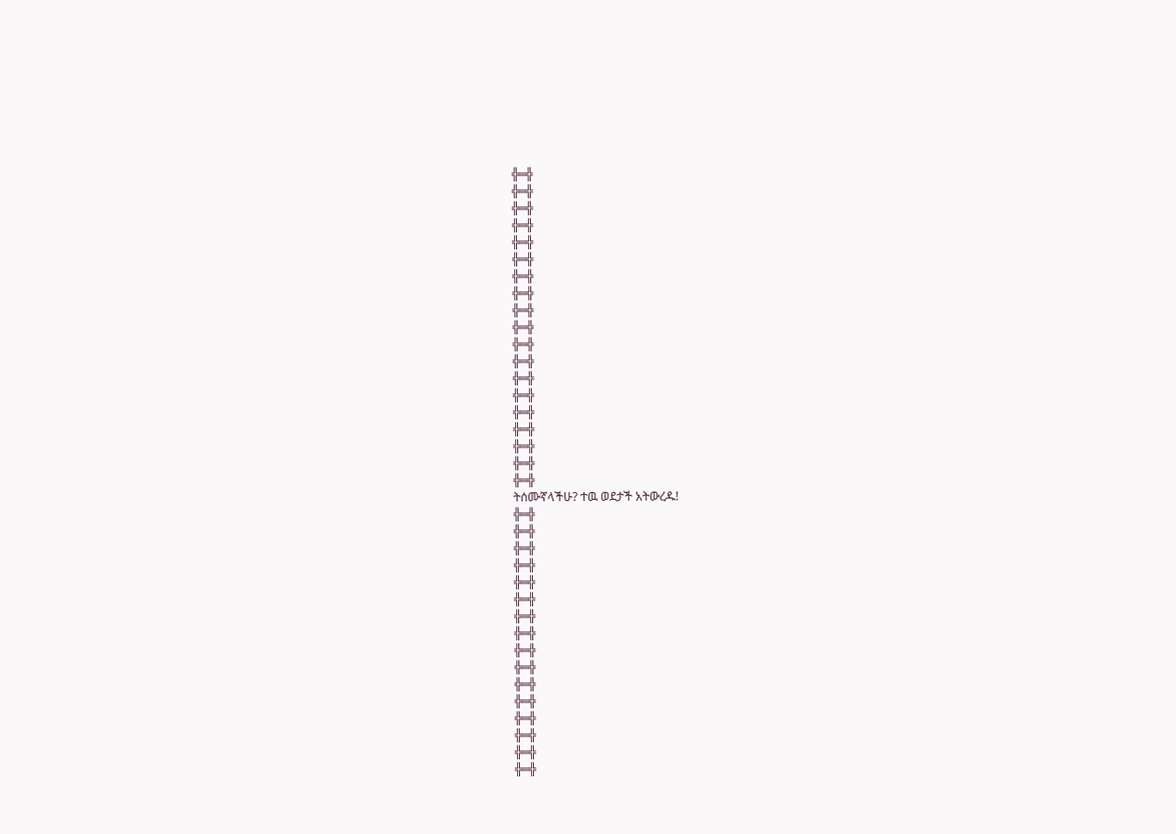╬═╬
╬═╬
╬═╬
╬═╬
╬═╬
╬═╬
╬═╬
╬═╬
╬═╬
╬═╬
╬═╬
╬═╬
╬═╬
╬═╬
╬═╬
╬═╬
╬═╬
╬═╬
╬═╬
ትሰሙኛላችሁ? ተዉ ወደታች አትውረዱ!
╬═╬
╬═╬
╬═╬
╬═╬
╬═╬
╬═╬
╬═╬
╬═╬
╬═╬
╬═╬
╬═╬
╬═╬
╬═╬
╬═╬
╬═╬
╬═╬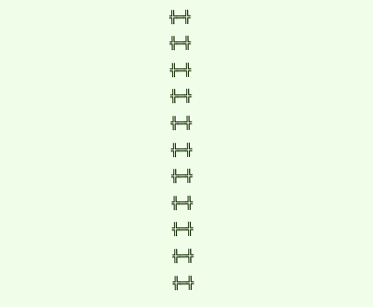╬═╬
╬═╬
╬═╬
╬═╬
╬═╬
╬═╬
╬═╬
╬═╬
╬═╬
╬═╬
╬═╬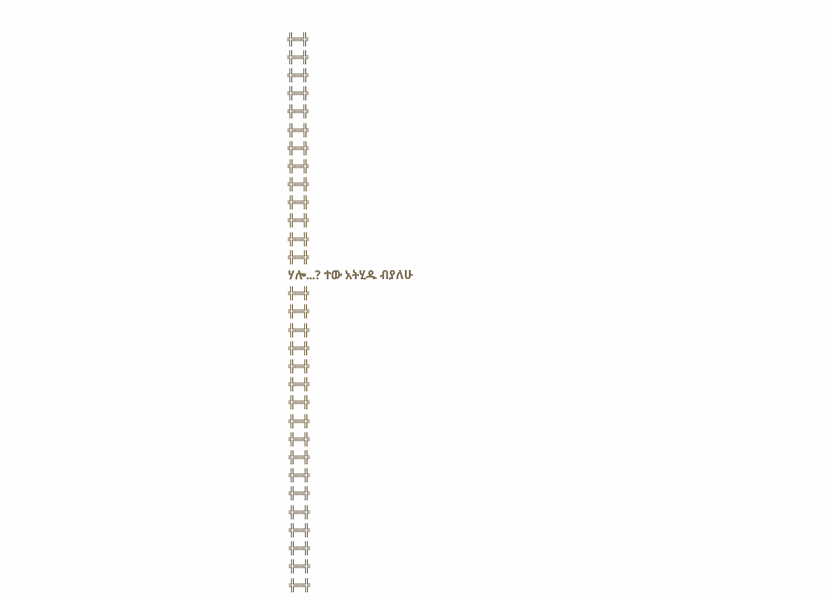╬═╬
╬═╬
╬═╬
╬═╬
╬═╬
╬═╬
╬═╬
╬═╬
╬═╬
╬═╬
╬═╬
╬═╬
╬═╬
ሃሎ...? ተው አትሂዱ ብያለሁ
╬═╬
╬═╬
╬═╬
╬═╬
╬═╬
╬═╬
╬═╬
╬═╬
╬═╬
╬═╬
╬═╬
╬═╬
╬═╬
╬═╬
╬═╬
╬═╬
╬═╬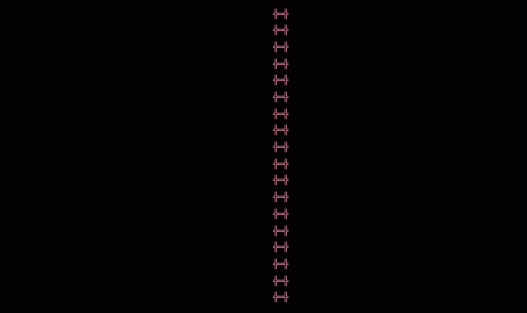╬═╬
╬═╬
╬═╬
╬═╬
╬═╬
╬═╬
╬═╬
╬═╬
╬═╬
╬═╬
╬═╬
╬═╬
╬═╬
╬═╬
╬═╬
╬═╬
╬═╬
╬═╬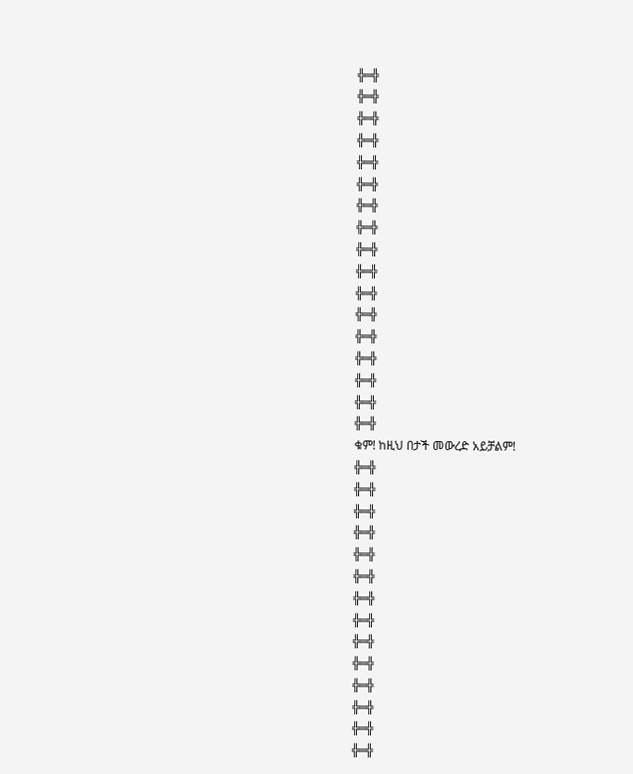╬═╬
╬═╬
╬═╬
╬═╬
╬═╬
╬═╬
╬═╬
╬═╬
╬═╬
╬═╬
╬═╬
╬═╬
╬═╬
╬═╬
╬═╬
╬═╬
╬═╬
ቁም! ከዚህ በታች መውረድ አይቻልም!
╬═╬
╬═╬
╬═╬
╬═╬
╬═╬
╬═╬
╬═╬
╬═╬
╬═╬
╬═╬
╬═╬
╬═╬
╬═╬
╬═╬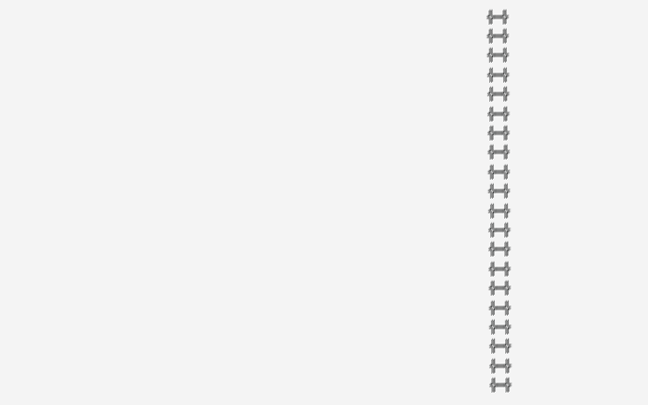╬═╬
╬═╬
╬═╬
╬═╬
╬═╬
╬═╬
╬═╬
╬═╬
╬═╬
╬═╬
╬═╬
╬═╬
╬═╬
╬═╬
╬═╬
╬═╬
╬═╬
╬═╬
╬═╬
╬═╬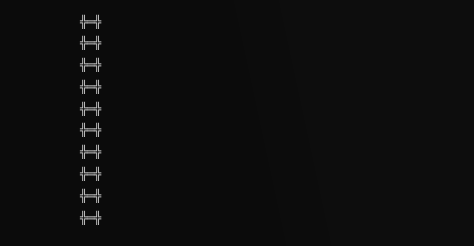╬═╬
╬═╬
╬═╬
╬═╬
╬═╬
╬═╬
╬═╬
╬═╬
╬═╬
╬═╬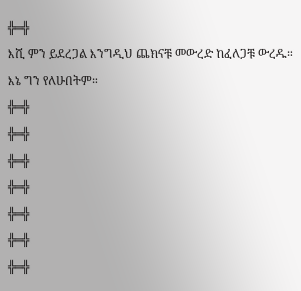╬═╬
እሺ ምን ይደረጋል እንግዲህ ጨክናቹ መውረድ ከፈለጋቹ ውረዱ። እኔ ግን የለሁበትም።
╬═╬
╬═╬
╬═╬
╬═╬
╬═╬
╬═╬
╬═╬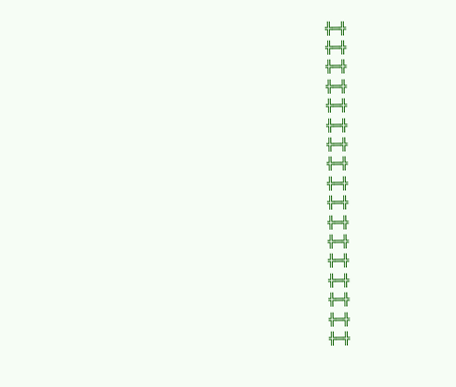╬═╬
╬═╬
╬═╬
╬═╬
╬═╬
╬═╬
╬═╬
╬═╬
╬═╬
╬═╬
╬═╬
╬═╬
╬═╬
╬═╬
╬═╬
╬═╬
╬═╬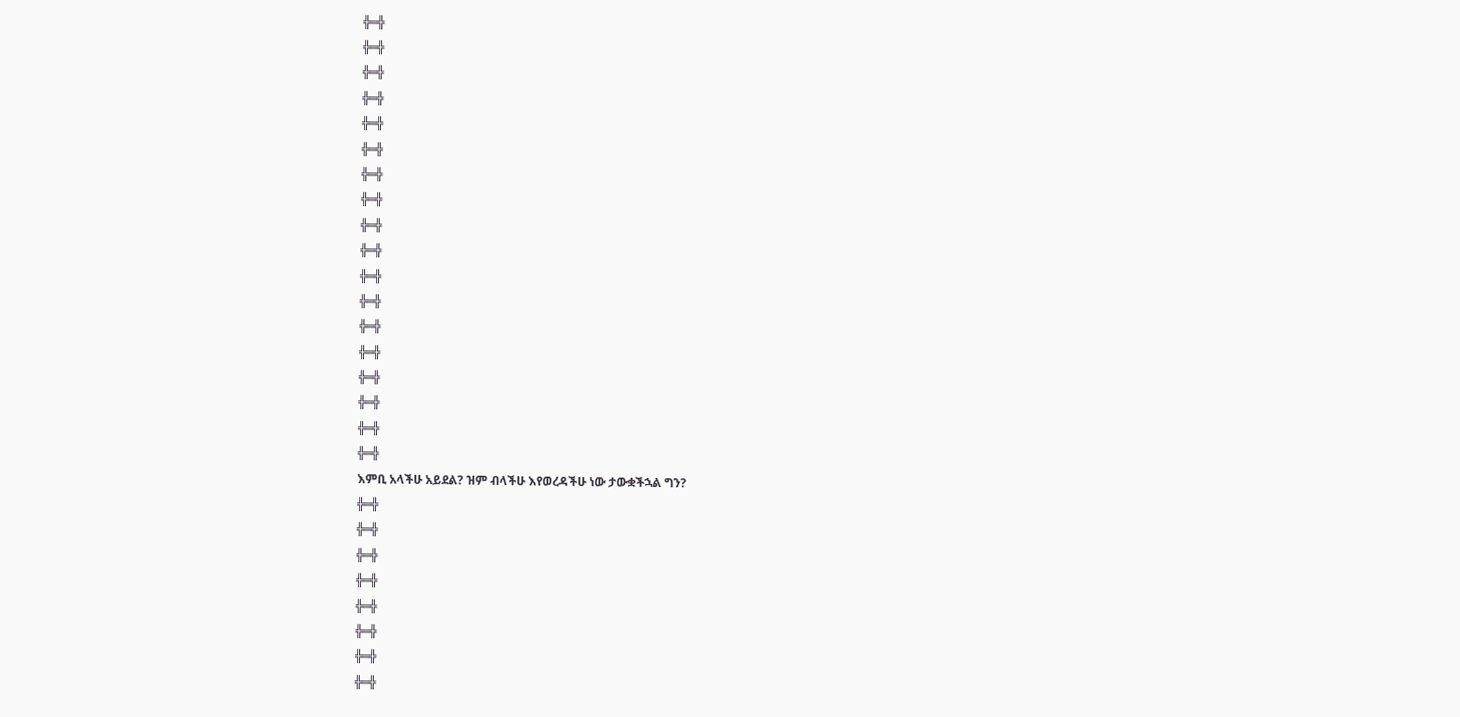╬═╬
╬═╬
╬═╬
╬═╬
╬═╬
╬═╬
╬═╬
╬═╬
╬═╬
╬═╬
╬═╬
╬═╬
╬═╬
╬═╬
╬═╬
╬═╬
╬═╬
╬═╬
እምቢ አላችሁ አይደል? ዝም ብላችሁ እየወረዳችሁ ነው ታውቋችኋል ግን?
╬═╬
╬═╬
╬═╬
╬═╬
╬═╬
╬═╬
╬═╬
╬═╬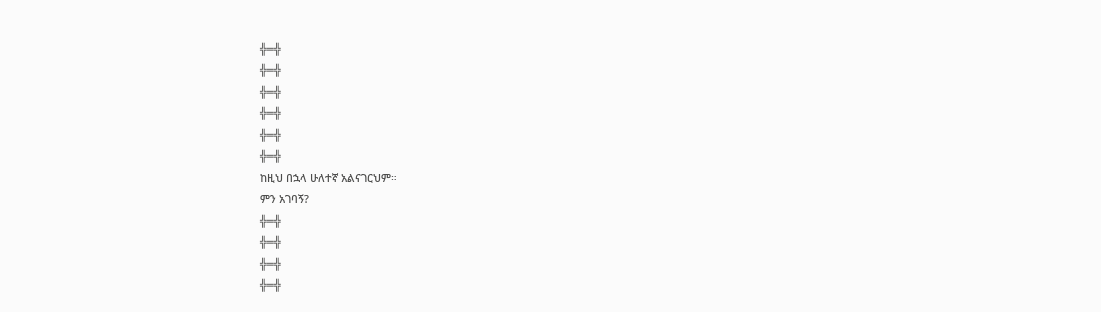╬═╬
╬═╬
╬═╬
╬═╬
╬═╬
╬═╬
ከዚህ በኋላ ሁለተኛ አልናገርህም።
ምን አገባኝ?
╬═╬
╬═╬
╬═╬
╬═╬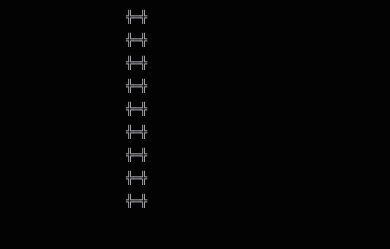╬═╬
╬═╬
╬═╬
╬═╬
╬═╬
╬═╬
╬═╬
╬═╬
╬═╬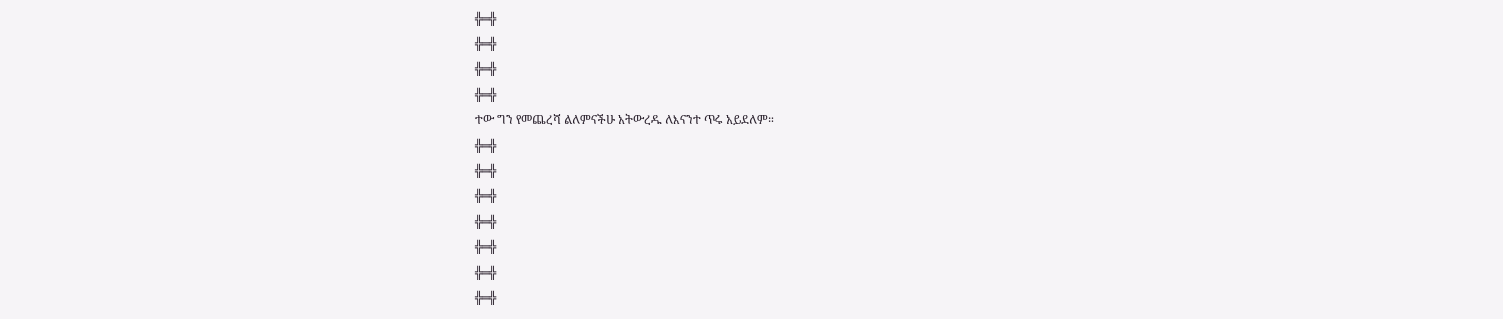╬═╬
╬═╬
╬═╬
╬═╬
ተው ግን የመጨረሻ ልለምናችሁ አትውረዱ ለእናንተ ጥሩ አይደለም።
╬═╬
╬═╬
╬═╬
╬═╬
╬═╬
╬═╬
╬═╬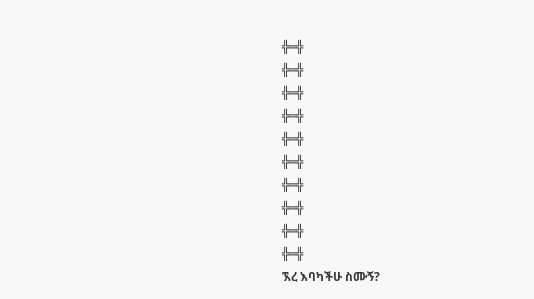╬═╬
╬═╬
╬═╬
╬═╬
╬═╬
╬═╬
╬═╬
╬═╬
╬═╬
╬═╬
ኧረ እባካችሁ ስሙኝ?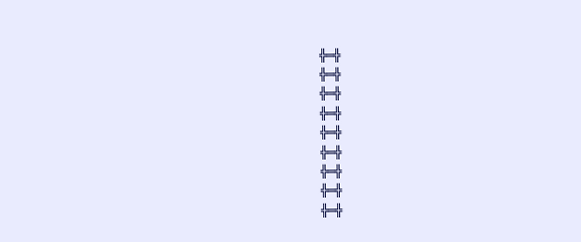╬═╬
╬═╬
╬═╬
╬═╬
╬═╬
╬═╬
╬═╬
╬═╬
╬═╬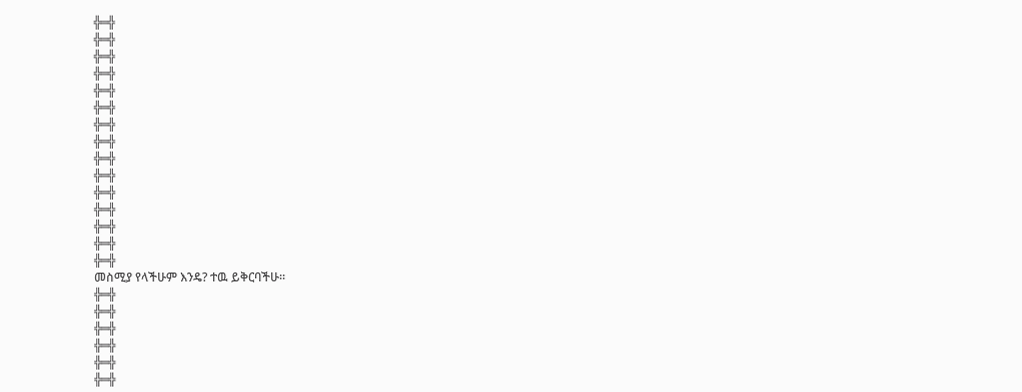╬═╬
╬═╬
╬═╬
╬═╬
╬═╬
╬═╬
╬═╬
╬═╬
╬═╬
╬═╬
╬═╬
╬═╬
╬═╬
╬═╬
╬═╬
መስሚያ የላችሁም እንዴ? ተዉ ይቅርባችሁ።
╬═╬
╬═╬
╬═╬
╬═╬
╬═╬
╬═╬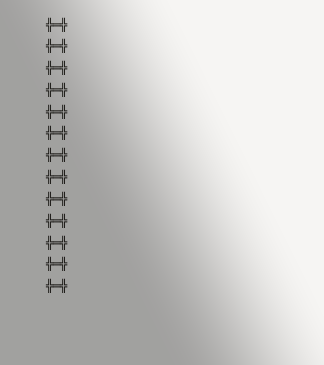╬═╬
╬═╬
╬═╬
╬═╬
╬═╬
╬═╬
╬═╬
╬═╬
╬═╬
╬═╬
╬═╬
╬═╬
╬═╬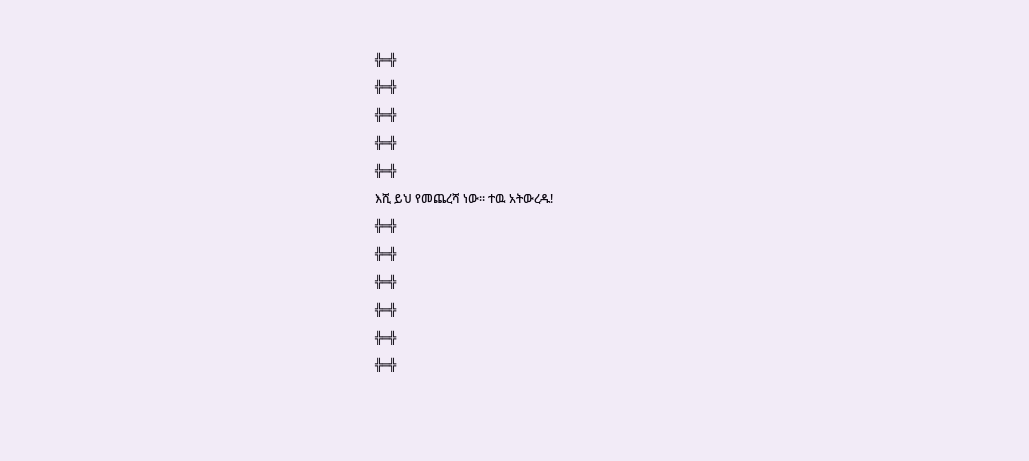╬═╬
╬═╬
╬═╬
╬═╬
╬═╬
እሺ ይህ የመጨረሻ ነው። ተዉ አትውረዱ!
╬═╬
╬═╬
╬═╬
╬═╬
╬═╬
╬═╬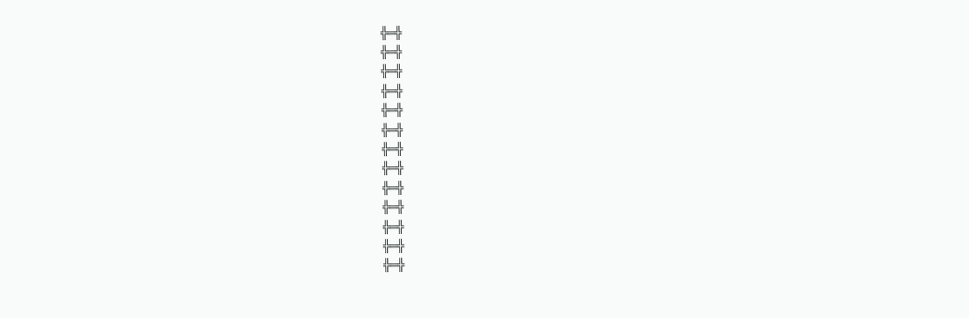╬═╬
╬═╬
╬═╬
╬═╬
╬═╬
╬═╬
╬═╬
╬═╬
╬═╬
╬═╬
╬═╬
╬═╬
╬═╬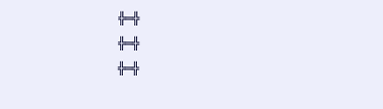╬═╬
╬═╬
╬═╬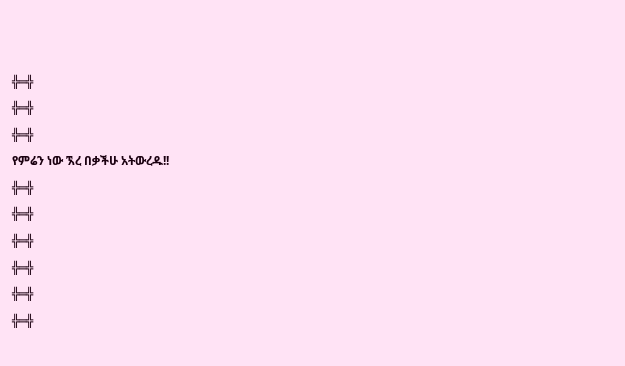╬═╬
╬═╬
╬═╬
የምሬን ነው ኧረ በቃችሁ አትውረዱ!!
╬═╬
╬═╬
╬═╬
╬═╬
╬═╬
╬═╬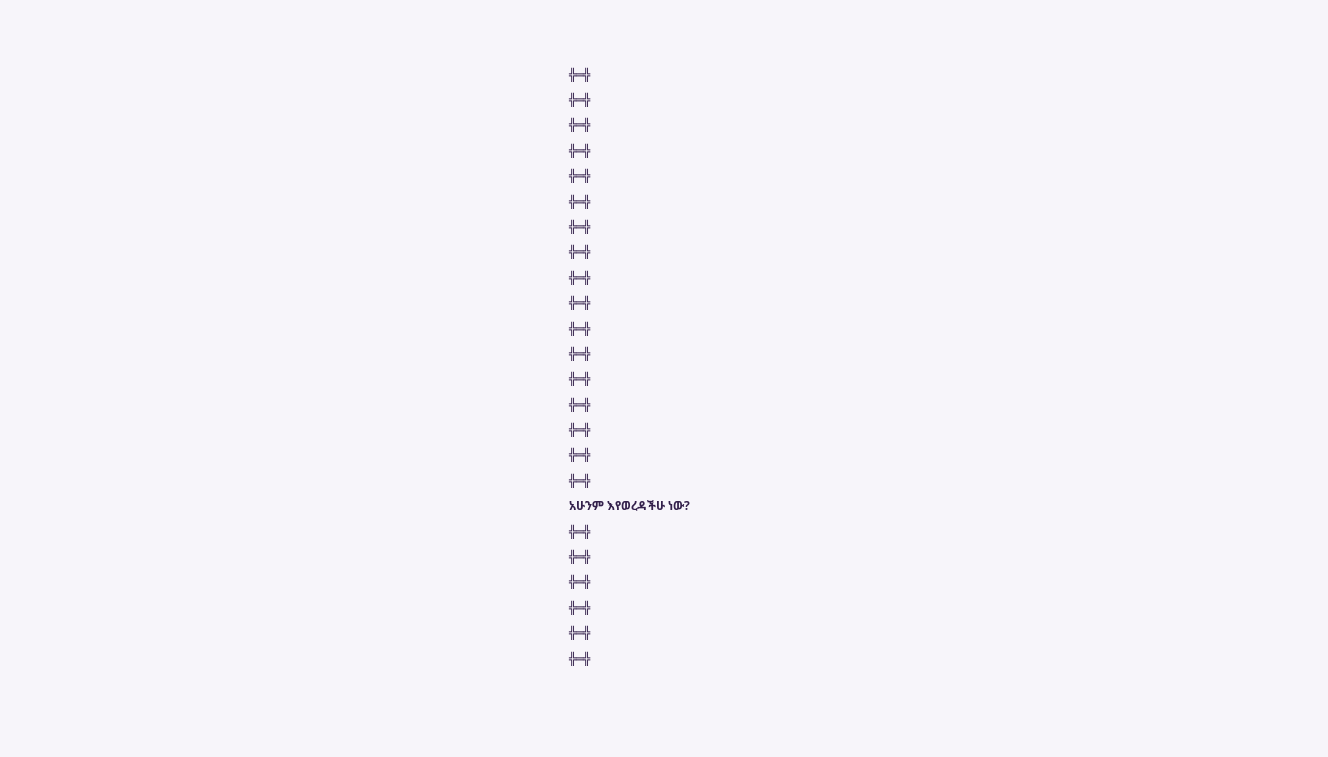╬═╬
╬═╬
╬═╬
╬═╬
╬═╬
╬═╬
╬═╬
╬═╬
╬═╬
╬═╬
╬═╬
╬═╬
╬═╬
╬═╬
╬═╬
╬═╬
╬═╬
አሁንም እየወረዳችሁ ነው?
╬═╬
╬═╬
╬═╬
╬═╬
╬═╬
╬═╬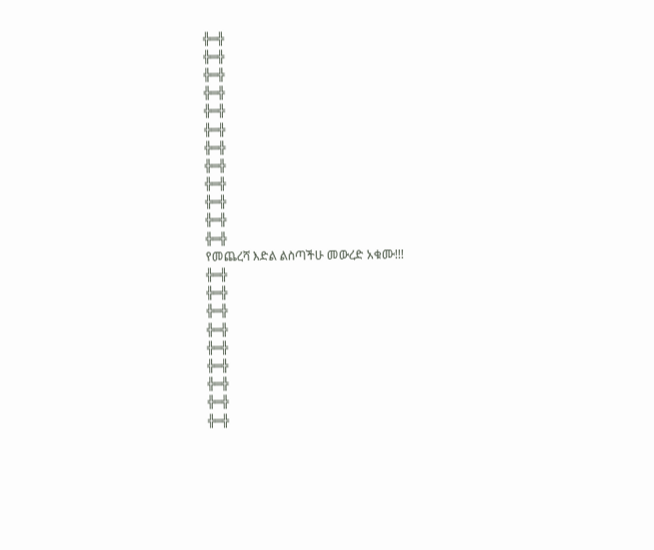╬═╬
╬═╬
╬═╬
╬═╬
╬═╬
╬═╬
╬═╬
╬═╬
╬═╬
╬═╬
╬═╬
╬═╬
የመጨረሻ እድል ልስጣችሁ መውረድ አቁሙ!!!
╬═╬
╬═╬
╬═╬
╬═╬
╬═╬
╬═╬
╬═╬
╬═╬
╬═╬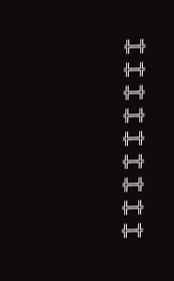╬═╬
╬═╬
╬═╬
╬═╬
╬═╬
╬═╬
╬═╬
╬═╬
╬═╬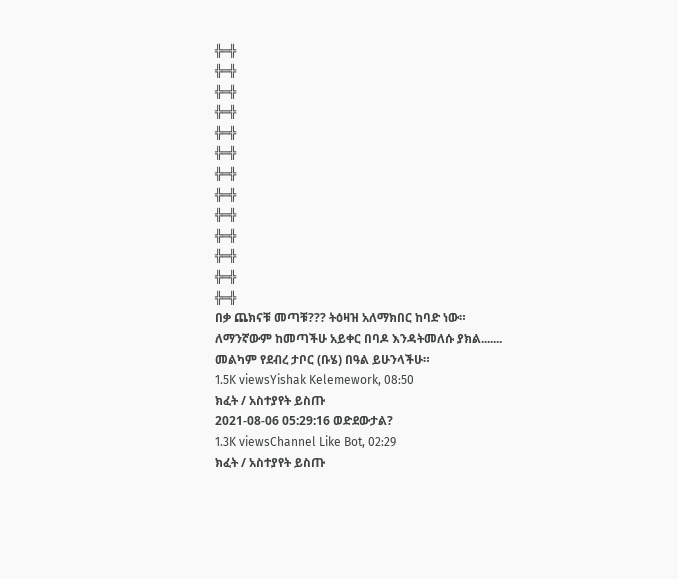╬═╬
╬═╬
╬═╬
╬═╬
╬═╬
╬═╬
╬═╬
╬═╬
╬═╬
╬═╬
╬═╬
╬═╬
╬═╬
በቃ ጨክናቹ መጣቹ??? ትዕዛዝ አለማክበር ከባድ ነው።
ለማንኛውም ከመጣችሁ አይቀር በባዶ እንዳትመለሱ ያክል.......
መልካም የደብረ ታቦር (ቡሄ) በዓል ይሁንላችሁ።
1.5K viewsYishak Kelemework, 08:50
ክፈት / አስተያየት ይስጡ
2021-08-06 05:29:16 ወድደውታል?
1.3K viewsChannel Like Bot, 02:29
ክፈት / አስተያየት ይስጡ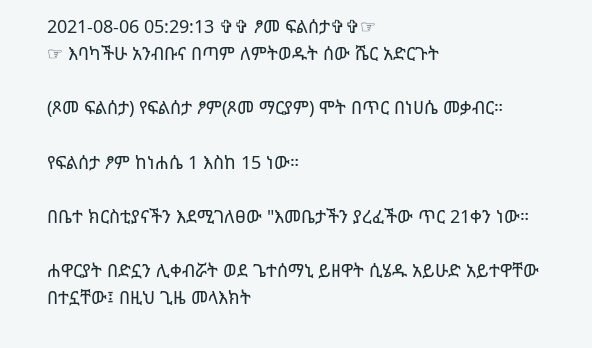2021-08-06 05:29:13 ✞✞ ፆመ ፍልሰታ✞✞☞
☞ እባካችሁ አንብቡና በጣም ለምትወዱት ሰው ሼር አድርጉት

(ጾመ ፍልሰታ) የፍልሰታ ፆም(ጾመ ማርያም) ሞት በጥር በነሀሴ መቃብር።

የፍልሰታ ፆም ከነሐሴ 1 እስከ 15 ነው።

በቤተ ክርስቲያናችን እደሚገለፀው "እመቤታችን ያረፈችው ጥር 21ቀን ነው።

ሐዋርያት በድኗን ሊቀብሯት ወደ ጌተሰማኒ ይዘዋት ሲሄዱ አይሁድ አይተዋቸው በተኗቸው፤ በዚህ ጊዜ መላእክት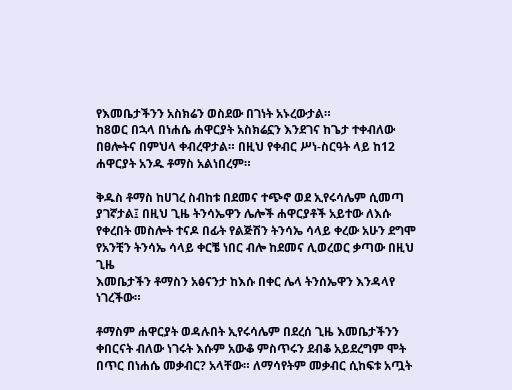የእመቤታችንን አስክሬን ወስደው በገነት አኑረውታል።
ከ8ወር በኋላ በነሐሴ ሐዋርያት አስክሬኗን እንደገና ከጌታ ተቀብለው በፀሎትና በምህላ ቀብረዋታል። በዚህ የቀብር ሥነ-ስርዓት ላይ ከ12 ሐዋርያት አንዱ ቶማስ አልነበረም።

ቅዱስ ቶማስ ከሀገረ ስብከቱ በደመና ተጭኖ ወደ ኢየሩሳሌም ሲመጣ ያገኛታል፤ በዚህ ጊዜ ትንሳኤዋን ሌሎች ሐዋርያቶች አይተው ለእሱ የቀረበት መስሎት ተናዶ በፊት የልጅሽን ትንሳኤ ሳላይ ቀረው አሁን ደግሞ የአንቺን ትንሳኤ ሳላይ ቀርቼ ነበር ብሎ ከደመና ሊወረወር ቃጣው በዚህ ጊዜ
እመቤታችን ቶማስን አፅናንታ ከእሱ በቀር ሌላ ትንሰኤዋን እንዳላየ ነገረችው።

ቶማስም ሐዋርያት ወዳሉበት ኢየሩሳሌም በደረሰ ጊዜ እመቤታችንን ቀበርናት ብለው ነገሩት እሱም አውቆ ምስጥሩን ደብቆ አይደረግም ሞት በጥር በነሐሴ መቃብር? አላቸው። ለማሳየትም መቃብር ሲከፍቱ አጧት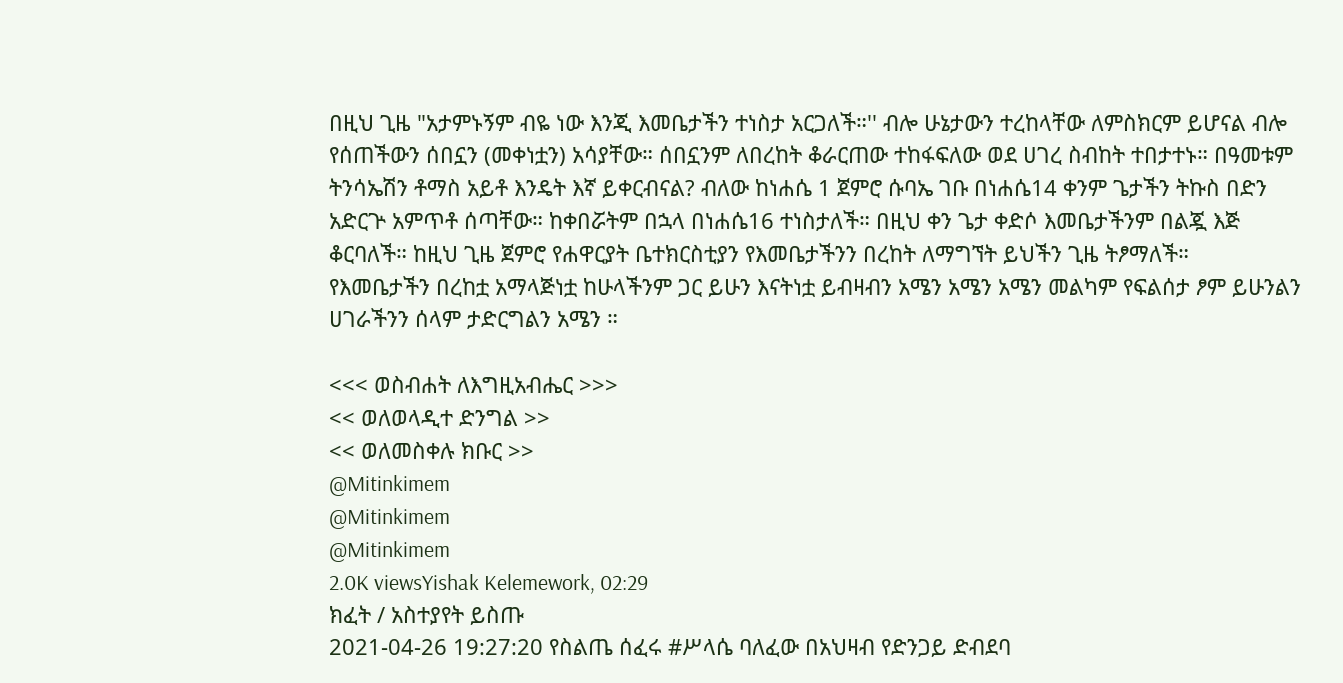በዚህ ጊዜ "አታምኑኝም ብዬ ነው እንጂ እመቤታችን ተነስታ አርጋለች።'' ብሎ ሁኔታውን ተረከላቸው ለምስክርም ይሆናል ብሎ የሰጠችውን ሰበኗን (መቀነቷን) አሳያቸው። ሰበኗንም ለበረከት ቆራርጠው ተከፋፍለው ወደ ሀገረ ስብከት ተበታተኑ። በዓመቱም ትንሳኤሽን ቶማስ አይቶ እንዴት እኛ ይቀርብናል? ብለው ከነሐሴ 1 ጀምሮ ሱባኤ ገቡ በነሐሴ14 ቀንም ጌታችን ትኩስ በድን አድርጕ አምጥቶ ሰጣቸው። ከቀበሯትም በኋላ በነሐሴ16 ተነስታለች። በዚህ ቀን ጌታ ቀድሶ እመቤታችንም በልጇ እጅ ቆርባለች። ከዚህ ጊዜ ጀምሮ የሐዋርያት ቤተክርስቲያን የእመቤታችንን በረከት ለማግኘት ይህችን ጊዜ ትፆማለች።
የእመቤታችን በረከቷ አማላጅነቷ ከሁላችንም ጋር ይሁን እናትነቷ ይብዛብን አሜን አሜን አሜን መልካም የፍልሰታ ፆም ይሁንልን ሀገራችንን ሰላም ታድርግልን አሜን ።

<<< ወስብሐት ለእግዚአብሔር >>>
<< ወለወላዲተ ድንግል >>
<< ወለመስቀሉ ክቡር >>
@Mitinkimem
@Mitinkimem
@Mitinkimem
2.0K viewsYishak Kelemework, 02:29
ክፈት / አስተያየት ይስጡ
2021-04-26 19:27:20 የስልጤ ሰፈሩ #ሥላሴ ባለፈው በአህዛብ የድንጋይ ድብደባ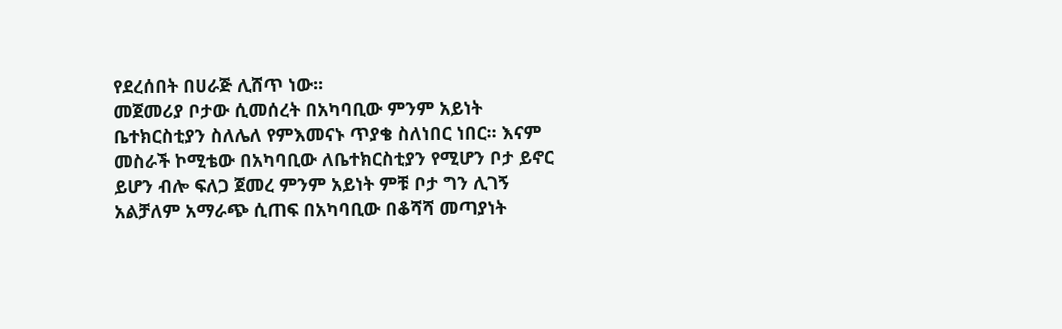የደረሰበት በሀራጅ ሊሸጥ ነው፡፡
መጀመሪያ ቦታው ሲመሰረት በአካባቢው ምንም አይነት ቤተክርስቲያን ስለሌለ የምእመናኑ ጥያቄ ስለነበር ነበር፡፡ እናም መስራች ኮሚቴው በአካባቢው ለቤተክርስቲያን የሚሆን ቦታ ይኖር ይሆን ብሎ ፍለጋ ጀመረ ምንም አይነት ምቹ ቦታ ግን ሊገኝ አልቻለም አማራጭ ሲጠፍ በአካባቢው በቆሻሻ መጣያነት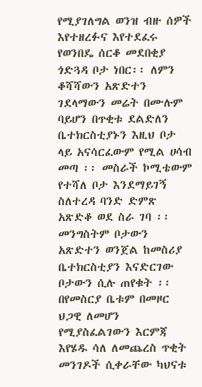የሚያገለግል ወንዝ ብዙ ሰዎች እየተዘረፉና እየተደፈሩ የወንበዴ ሰርቆ መደበቂያ ጎድጓዳ ቦታ ነበር፡፡ ለምን ቆሻሻውን አጽድተን ገደላማውን መሬት በሙሉም ባይሆን በጥቂቱ ደልድለን ቤተክርስቲያኑን እዚህ ቦታ ላይ አናሳርፈውም የሚል ሀሳብ መጣ ፡፡ መስራች ኮሚቴውም የተሻለ ቦታ እንደማይገኝ ስለተረዳ ባንድ ድምጽ አጽድቆ ወደ ስራ ገባ ፡፡ መንግስትም ቦታውን አጽድተን ወንጀል ከመስሪያ ቤተክርስቲያን እናድርገው ቦታውን ሲሉ ጠየቁት ፡፡ በየመስርያ ቤቱም በመዞር ህጋዊ ለመሆን የሚያስፈልገውን እርምጃ እየሄዱ ሳለ ለመጨረስ ጥቂት መንገዶች ሲቀራቸው ካህናቱ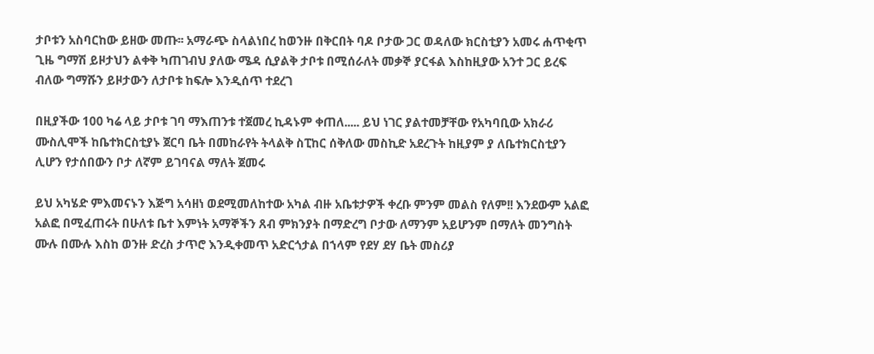ታቦቱን አስባርከው ይዘው መጡ፡፡ አማራጭ ስላልነበረ ከወንዙ በቅርበት ባዶ ቦታው ጋር ወዳለው ክርስቲያን አመሩ ሐጥቂጥ ጊዜ ግማሽ ይዞታህን ልቀቅ ካጠገብህ ያለው ሜዳ ሲያልቅ ታቦቱ በሚሰራለት መቃኞ ያርፋል እስከዚያው አንተ ጋር ይረፍ ብለው ግማሹን ይዞታውን ለታቦቱ ከፍሎ እንዲሰጥ ተደረገ

በዚያችው 100 ካሬ ላይ ታቦቱ ገባ ማእጠንቱ ተጀመረ ኪዳኑም ቀጠለ..... ይህ ነገር ያልተመቻቸው የአካባቢው አክራሪ ሙስሊሞች ከቤተክርስቲያኑ ጀርባ ቤት በመከራየት ትላልቅ ስፒከር ሰቅለው መስኪድ አደረጉት ከዚያም ያ ለቤተክርስቲያን ሊሆን የታሰበውን ቦታ ለኛም ይገባናል ማለት ጀመሩ

ይህ አካሄድ ምእመናኑን እጅግ አሳዘነ ወደሚመለከተው አካል ብዙ አቤቱታዎች ቀረቡ ምንም መልስ የለም!! እንደውም አልፎ አልፎ በሚፈጠሩት በሁለቱ ቤተ እምነት አማኞችን ጸብ ምክንያት በማድረግ ቦታው ለማንም አይሆንም በማለት መንግስት ሙሉ በሙሉ እስከ ወንዙ ድረስ ታጥሮ እንዲቀመጥ አድርጎታል በኀላም የደሃ ደሃ ቤት መስሪያ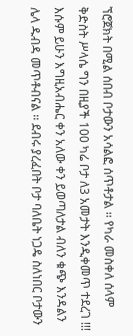ኘሮጀክት በሚል ሰበብ ቦታውን አሳልፎ ሰጥቶታል ፡፡ የካራ መስቀለ ሰላም ቅድስት ሥላሴ ግን በዚያች 100 ካሬ ቦታ ለ3 አመታት እንዲቀመጥ ተደረገ !!! እሱም ይሁን እግዚአብሔር ቀን አለው ቀን ይወጣለታል ብለን ቁጭ እንዳልን ሌላ ዱብዳ መጥቶብናል ፡፡ ደብሩ ያረፈበት ቦታ ባለቤት ነጋዴ ስለነበር ቦታውን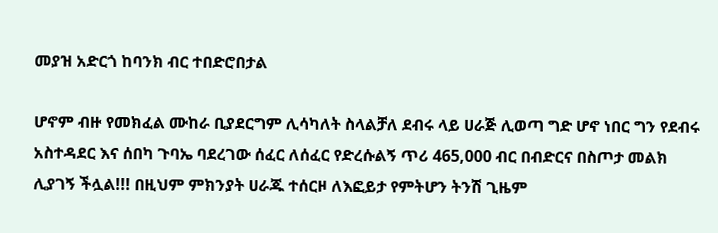መያዝ አድርጎ ከባንክ ብር ተበድሮበታል

ሆኖም ብዙ የመክፈል ሙከራ ቢያደርግም ሊሳካለት ስላልቻለ ደብሩ ላይ ሀራጅ ሊወጣ ግድ ሆኖ ነበር ግን የደብሩ አስተዳደር እና ሰበካ ጉባኤ ባደረገው ሰፈር ለሰፈር የድረሱልኝ ጥሪ 465,000 ብር በብድርና በስጦታ መልክ ሊያገኝ ችሏል!!! በዚህም ምክንያት ሀራጁ ተሰርዞ ለእፎይታ የምትሆን ትንሽ ጊዜም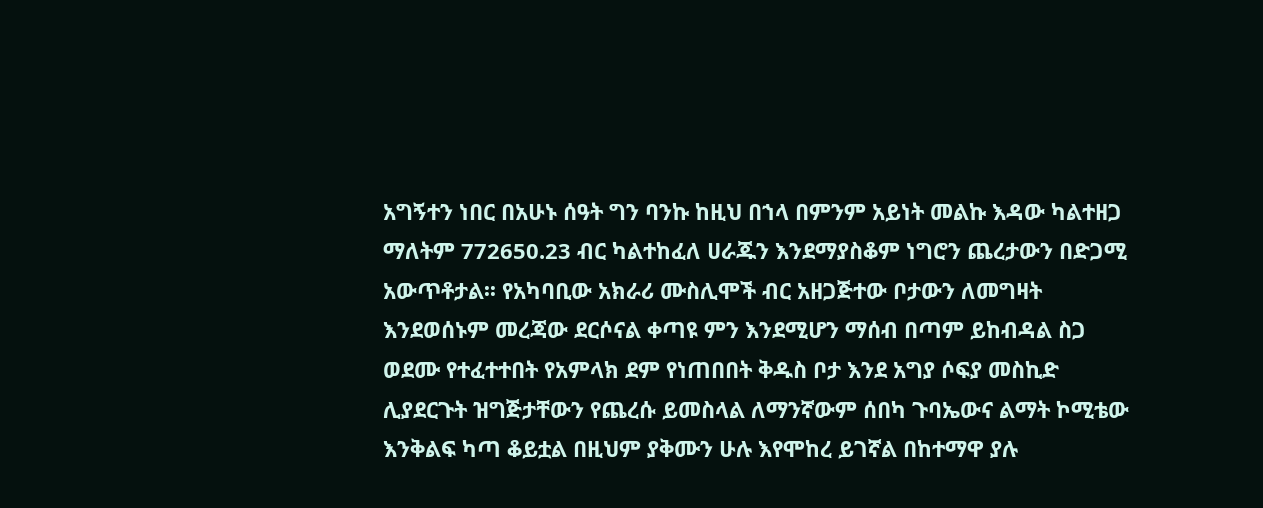አግኝተን ነበር በአሁኑ ሰዓት ግን ባንኩ ከዚህ በኀላ በምንም አይነት መልኩ እዳው ካልተዘጋ ማለትም 772650.23 ብር ካልተከፈለ ሀራጁን እንደማያስቆም ነግሮን ጨረታውን በድጋሚ አውጥቶታል፡፡ የአካባቢው አክራሪ ሙስሊሞች ብር አዘጋጅተው ቦታውን ለመግዛት እንደወሰኑም መረጃው ደርሶናል ቀጣዩ ምን እንደሚሆን ማሰብ በጣም ይከብዳል ስጋ ወደሙ የተፈተተበት የአምላክ ደም የነጠበበት ቅዱስ ቦታ እንደ አግያ ሶፍያ መስኪድ ሊያደርጉት ዝግጅታቸውን የጨረሱ ይመስላል ለማንኛውም ሰበካ ጉባኤውና ልማት ኮሚቴው እንቅልፍ ካጣ ቆይቷል በዚህም ያቅሙን ሁሉ እየሞከረ ይገኛል በከተማዋ ያሉ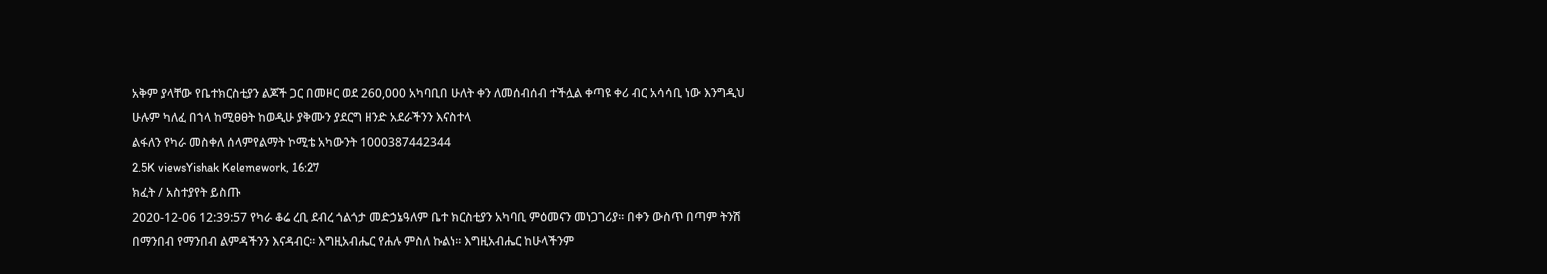አቅም ያላቸው የቤተክርስቲያን ልጆች ጋር በመዞር ወደ 260,000 አካባቢበ ሁለት ቀን ለመሰብሰብ ተችሏል ቀጣዩ ቀሪ ብር አሳሳቢ ነው እንግዲህ ሁሉም ካለፈ በኀላ ከሚፀፀት ከወዲሁ ያቅሙን ያደርግ ዘንድ አደራችንን እናስተላ
ልፋለን የካራ መስቀለ ሰላምየልማት ኮሚቴ አካውንት 1000387442344
2.5K viewsYishak Kelemework, 16:27
ክፈት / አስተያየት ይስጡ
2020-12-06 12:39:57 የካራ ቆሬ ረቢ ደብረ ጎልጎታ መድኃኔዓለም ቤተ ክርስቲያን አካባቢ ምዕመናን መነጋገሪያ። በቀን ውስጥ በጣም ትንሽ በማንበብ የማንበብ ልምዳችንን እናዳብር። እግዚአብሔር የሐሉ ምስለ ኩልነ። እግዚአብሔር ከሁላችንም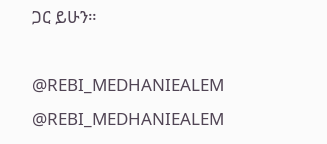ጋር ይሁን።

@REBI_MEDHANIEALEM
@REBI_MEDHANIEALEM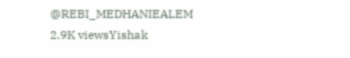@REBI_MEDHANIEALEM
2.9K viewsYishak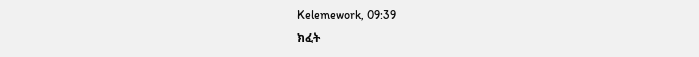Kelemework, 09:39
ክፈት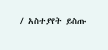/ አስተያየት ይስጡ